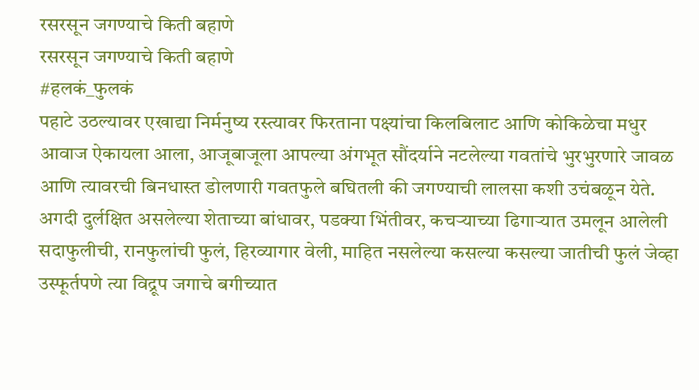रसरसून जगण्याचे किती बहाणे
रसरसून जगण्याचे किती बहाणे
#हलकं_फुलकं
पहाटे उठल्यावर एखाद्या निर्मनुष्य रस्त्यावर फिरताना पक्ष्यांचा किलबिलाट आणि कोकिळेचा मधुर आवाज ऐकायला आला, आजूबाजूला आपल्या अंगभूत सौंदर्याने नटलेल्या गवतांचे भुरभुरणारे जावळ आणि त्यावरची बिनधास्त डोलणारी गवतफुले बघितली की जगण्याची लालसा कशी उचंबळून येते. अगदी दुर्लक्षित असलेल्या शेताच्या बांधावर, पडक्या भिंतीवर, कचऱ्याच्या ढिगाऱ्यात उमलून आलेली सदाफुलीची, रानफुलांची फुलं, हिरव्यागार वेली, माहित नसलेल्या कसल्या कसल्या जातीची फुलं जेव्हा उस्फूर्तपणे त्या विद्रूप जगाचे बगीच्यात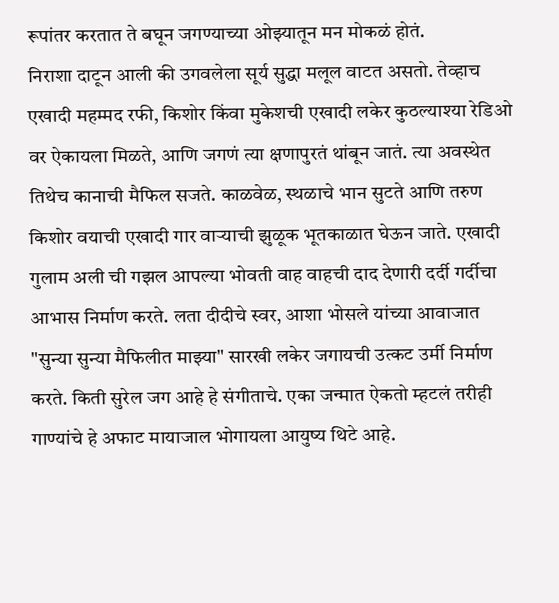रूपांतर करतात ते बघून जगण्याच्या ओझ्यातून मन मोकळं होतं.
निराशा दाटून आली की उगवलेला सूर्य सुद्धा मलूल वाटत असतो. तेव्हाच एखादी महम्मद रफी, किशोर किंवा मुकेशची एखादी लकेर कुठल्याश्या रेडिओ वर ऐकायला मिळते, आणि जगणं त्या क्षणापुरतं थांबून जातं. त्या अवस्थेत तिथेच कानाची मैफिल सजते. काळवेळ, स्थळाचे भान सुटते आणि तरुण किशोर वयाची एखादी गार वाऱ्याची झुळूक भूतकाळात घेऊन जाते. एखादी गुलाम अली ची गझल आपल्या भोवती वाह वाहची दाद देणारी दर्दी गर्दीचा आभास निर्माण करते. लता दीदीचे स्वर, आशा भोसले यांच्या आवाजात "सुन्या सुन्या मैफिलीत माझ्या" सारखी लकेर जगायची उत्कट उर्मी निर्माण करते. किती सुरेल जग आहे हे संगीताचे. एका जन्मात ऐकतो म्हटलं तरीही गाण्यांचे हे अफाट मायाजाल भोगायला आयुष्य थिटे आहे.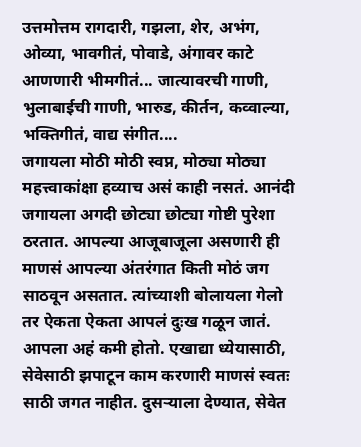उत्तमोत्तम रागदारी, गझला, शेर, अभंग, ओव्या, भावगीतं, पोवाडे, अंगावर काटे आणणारी भीमगीतं... जात्यावरची गाणी, भुलाबाईची गाणी, भारुड, कीर्तन, कव्वाल्या, भक्तिगीतं, वाद्य संगीत....
जगायला मोठी मोठी स्वप्न, मोठ्या मोठ्या महत्त्वाकांक्षा हव्याच असं काही नसतं. आनंदी जगायला अगदी छोट्या छोट्या गोष्टी पुरेशा ठरतात. आपल्या आजूबाजूला असणारी ही माणसं आपल्या अंतरंगात किती मोठं जग साठवून असतात. त्यांच्याशी बोलायला गेलो तर ऐकता ऐकता आपलं दुःख गळून जातं. आपला अहं कमी होतो. एखाद्या ध्येयासाठी, सेवेसाठी झपाटून काम करणारी माणसं स्वतः साठी जगत नाहीत. दुसऱ्याला देण्यात, सेवेत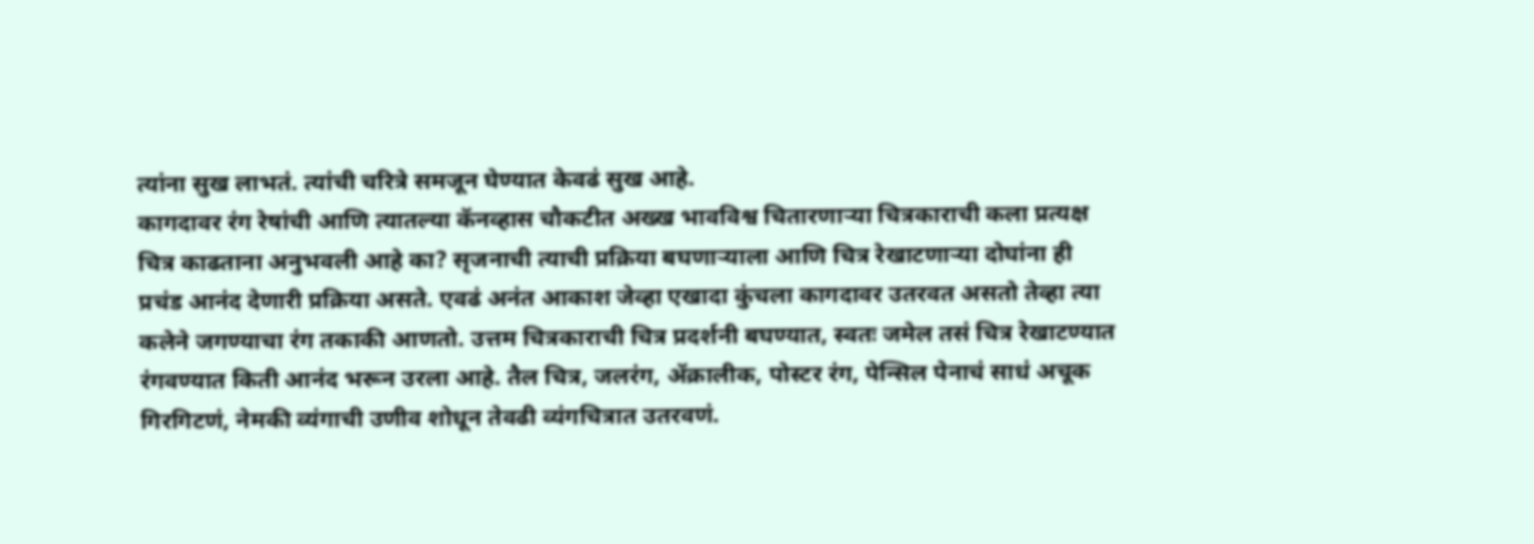त्यांना सुख लाभतं. त्यांची चरित्रे समजून घेण्यात केवढं सुख आहे.
कागदावर रंग रेषांची आणि त्यातल्या कॅनव्हास चौकटीत अख्ख भावविश्व चितारणाऱ्या चित्रकाराची कला प्रत्यक्ष चित्र काढताना अनुभवली आहे का? सृजनाची त्याची प्रक्रिया बघणाऱ्याला आणि चित्र रेखाटणाऱ्या दोघांना ही प्रचंड आनंद देणारी प्रक्रिया असते. एवढं अनंत आकाश जेव्हा एखादा कुंचला कागदावर उतरवत असतो तेव्हा त्या कलेने जगण्याचा रंग तकाकी आणतो. उत्तम चित्रकाराची चित्र प्रदर्शनी बघण्यात, स्वतः जमेल तसं चित्र रेखाटण्यात रंगवण्यात किती आनंद भरून उरला आहे. तैल चित्र, जलरंग, ॲक्रालीक, पोस्टर रंग, पेन्सिल पेनाचं साधं अचूक गिरगिटणं, नेमकी व्यंगाची उणीव शोधून तेवढी व्यंगचित्रात उतरवणं.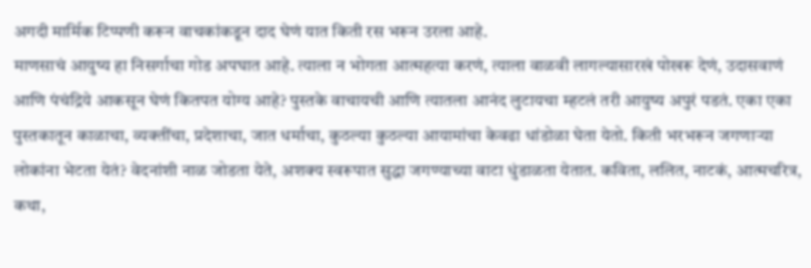अगदी मार्मिक टिप्पणी करून वाचकांकडून दाद घेणं यात किती रस भरून उरला आहे.
माणसाचं आयुष्य हा निसर्गाचा गोड अपघात आहे. त्याला न भोगता आत्महत्या करणं, त्याला वाळवी लागल्यासारखं पोखरू देणं, उदासवाणं आणि पंचंद्रिये आकसून घेणं कितपत योग्य आहे? पुस्तके वाचायची आणि त्यातला आनंद लुटायचा म्हटलं तरी आयुष्य अपुरं पडतं. एका एका पुस्तकातून काळाचा, व्यक्तींचा, प्रदेशाचा, जात धर्माचा, कुठल्या कुठल्या आयामांचा केवढा धांडोळा घेता येतो. किती भरभरून जगणाऱ्या लोकांना भेटता येतं? वेदनांशी नाळ जोडता येते, अशक्य स्वरूपात सुद्धा जगण्याच्या वाटा धुंडाळता येतात. कविता, ललित, नाटकं, आत्मचरित्र, कथा,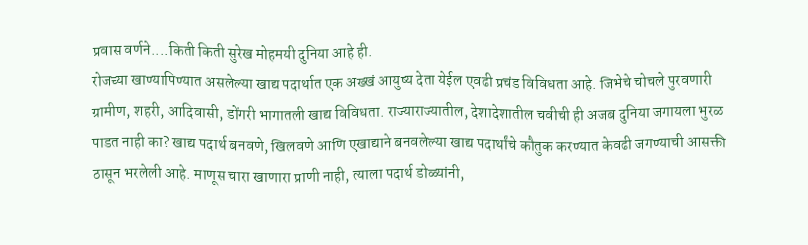प्रवास वर्णने....किती किती सुरेख मोहमयी दुनिया आहे ही.
रोजच्या खाण्यापिण्यात असलेल्या खाद्य पदार्थात एक अख्खं आयुष्य देता येईल एवढी प्रचंड विविधता आहे. जिभेचे चोचले पुरवणारी ग्रामीण, शहरी, आदिवासी, डोंगरी भागातली खाद्य विविधता. राज्याराज्यातील, देशादेशातील चवीची ही अजब दुनिया जगायला भुरळ पाडत नाही का? खाद्य पदार्थ बनवणे, खिलवणे आणि एखाद्याने बनवलेल्या खाद्य पदार्थांचे कौतुक करण्यात केवढी जगण्याची आसक्ती ठासून भरलेली आहे. माणूस चारा खाणारा प्राणी नाही, त्याला पदार्थ डोळ्यांनी,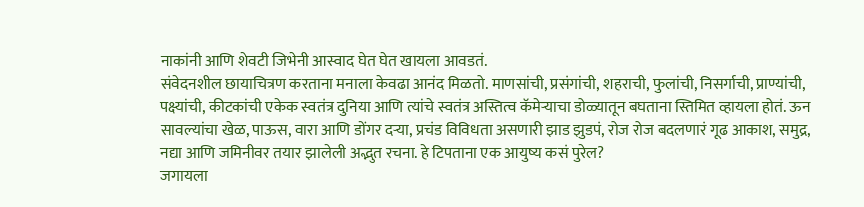नाकांनी आणि शेवटी जिभेनी आस्वाद घेत घेत खायला आवडतं.
संवेदनशील छायाचित्रण करताना मनाला केवढा आनंद मिळतो. माणसांची, प्रसंगांची, शहराची, फुलांची, निसर्गाची, प्राण्यांची, पक्ष्यांची, कीटकांची एकेक स्वतंत्र दुनिया आणि त्यांचे स्वतंत्र अस्तित्व कॅमेऱ्याचा डोळ्यातून बघताना स्तिमित व्हायला होतं. ऊन सावल्यांचा खेळ, पाऊस, वारा आणि डोंगर दऱ्या, प्रचंड विविधता असणारी झाड झुडपं, रोज रोज बदलणारं गूढ आकाश, समुद्र, नद्या आणि जमिनीवर तयार झालेली अद्भुत रचना. हे टिपताना एक आयुष्य कसं पुरेल?
जगायला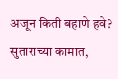अजून किती बहाणे हवे? सुताराच्या कामात,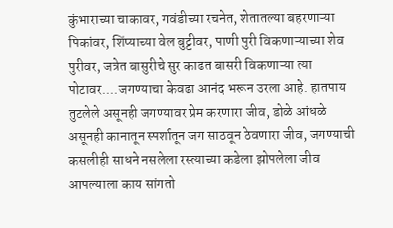कुंभाराच्या चाकावर, गवंडीच्या रचनेत, शेतातल्या बहरणाऱ्या पिकांवर, शिंप्याच्या वेल बुट्टीवर, पाणी पुरी विकणाऱ्याच्या शेव पुरीवर, जत्रेत बासुरीचे सुर काढत बासरी विकणाऱ्या त्या पोटावर....जगण्याचा केवढा आनंद भरून उरला आहे. हातपाय तुटलेले असूनही जगण्यावर प्रेम करणारा जीव, डोळे आंधळे असूनही कानातून स्पर्शातून जग साठवून ठेवणारा जीव, जगण्याची कसलीही साधने नसलेला रस्त्याच्या कडेला झोपलेला जीव आपल्याला काय सांगतो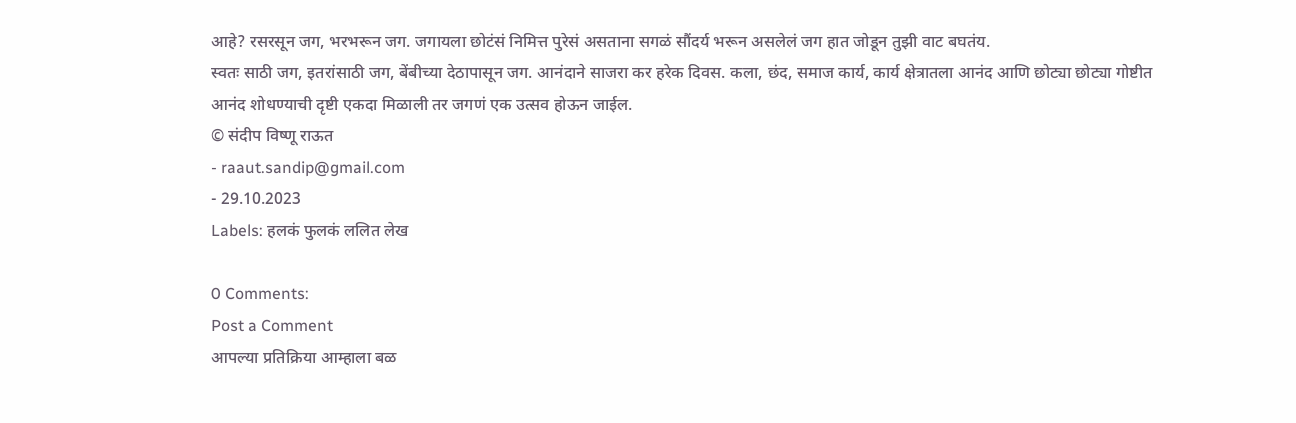आहे? रसरसून जग, भरभरून जग. जगायला छोटंसं निमित्त पुरेसं असताना सगळं सौंदर्य भरून असलेलं जग हात जोडून तुझी वाट बघतंय.
स्वतः साठी जग, इतरांसाठी जग, बेंबीच्या देठापासून जग. आनंदाने साजरा कर हरेक दिवस. कला, छंद, समाज कार्य, कार्य क्षेत्रातला आनंद आणि छोट्या छोट्या गोष्टीत आनंद शोधण्याची दृष्टी एकदा मिळाली तर जगणं एक उत्सव होऊन जाईल.
© संदीप विष्णू राऊत
- raaut.sandip@gmail.com
- 29.10.2023
Labels: हलकं फुलकं ललित लेख

0 Comments:
Post a Comment
आपल्या प्रतिक्रिया आम्हाला बळ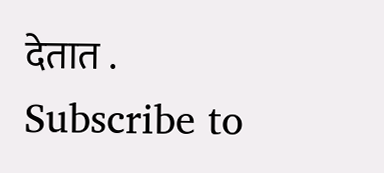देतात .
Subscribe to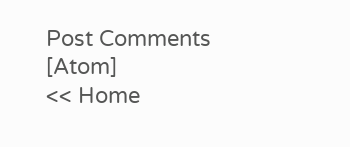Post Comments [Atom]
<< Home